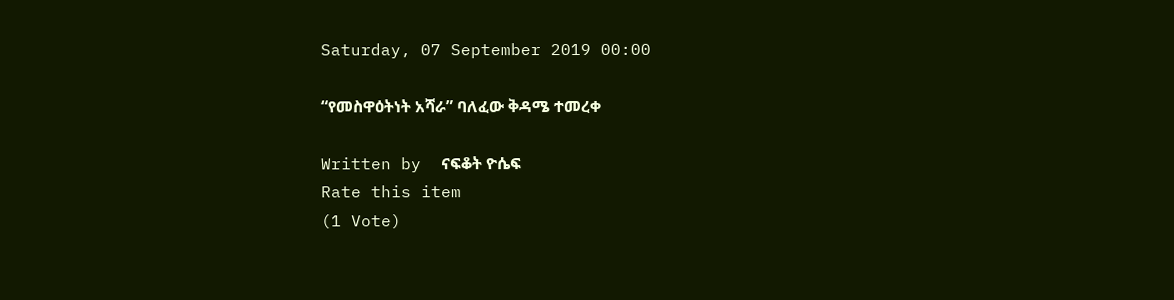Saturday, 07 September 2019 00:00

“የመስዋዕትነት አሻራ” ባለፈው ቅዳሜ ተመረቀ

Written by  ናፍቆት ዮሴፍ
Rate this item
(1 Vote)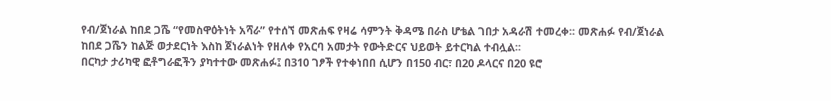የብ/ጀነራል ከበደ ጋሼ “የመስዋዕትነት አሻራ” የተሰኘ መጽሐፍ የዛሬ ሳምንት ቅዳሜ በራስ ሆቴል ገበታ አዳራሽ ተመረቀ፡፡ መጽሐፉ የብ/ጀነራል
ከበደ ጋሼን ከልጅ ወታደርነት እስከ ጀነራልነት የዘለቀ የአርባ አመታት የውትድርና ህይወት ይተርካል ተብሏል፡፡
በርካታ ታሪካዊ ፎቶግራፎችን ያካተተው መጽሐፉ፤ በ310 ገፆች የተቀነበበ ሲሆን በ150 ብር፣ በ20 ዶላርና በ20 ዩሮ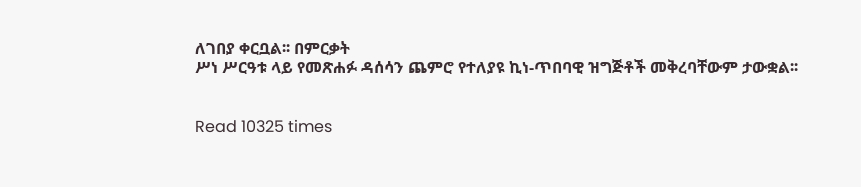ለገበያ ቀርቧል፡፡ በምርቃት
ሥነ ሥርዓቱ ላይ የመጽሐፉ ዳሰሳን ጨምሮ የተለያዩ ኪነ-ጥበባዊ ዝግጅቶች መቅረባቸውም ታውቋል፡፡


Read 10325 times